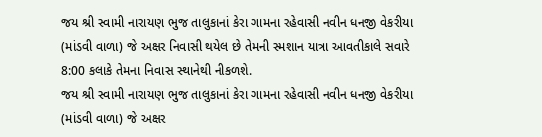જય શ્રી સ્વામી નારાયણ ભુજ તાલુકાનાં કેરા ગામના રહેવાસી નવીન ધનજી વેકરીયા (માંડવી વાળા) જે અક્ષર નિવાસી થયેલ છે તેમની સ્મશાન યાત્રા આવતીકાલે સવારે 8:00 કલાકે તેમના નિવાસ સ્થાનેથી નીકળશે.
જય શ્રી સ્વામી નારાયણ ભુજ તાલુકાનાં કેરા ગામના રહેવાસી નવીન ધનજી વેકરીયા (માંડવી વાળા) જે અક્ષર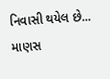નિવાસી થયેલ છે...
માણસ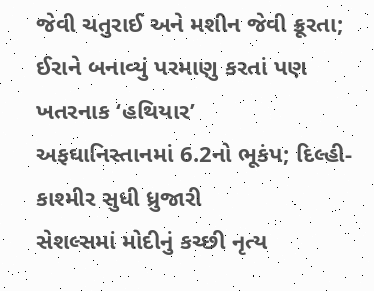જેવી ચતુરાઈ અને મશીન જેવી ક્રૂરતા; ઈરાને બનાવ્યું પરમાણુ કરતાં પણ ખતરનાક ‘હથિયાર’
અફઘાનિસ્તાનમાં 6.2નો ભૂકંપ; દિલ્હી-કાશ્મીર સુધી ધ્રુજારી
સેશલ્સમાં મોદીનું કચ્છી નૃત્ય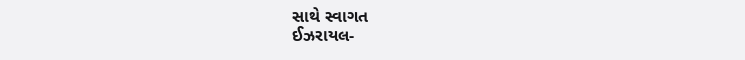સાથે સ્વાગત
ઈઝરાયલ-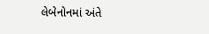લેબેનોનમાં અંતે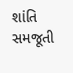શાંતિ સમજૂતી